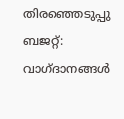തിരഞ്ഞെടുപ്പു ബജറ്റ്: വാഗ്ദാനങ്ങള്‍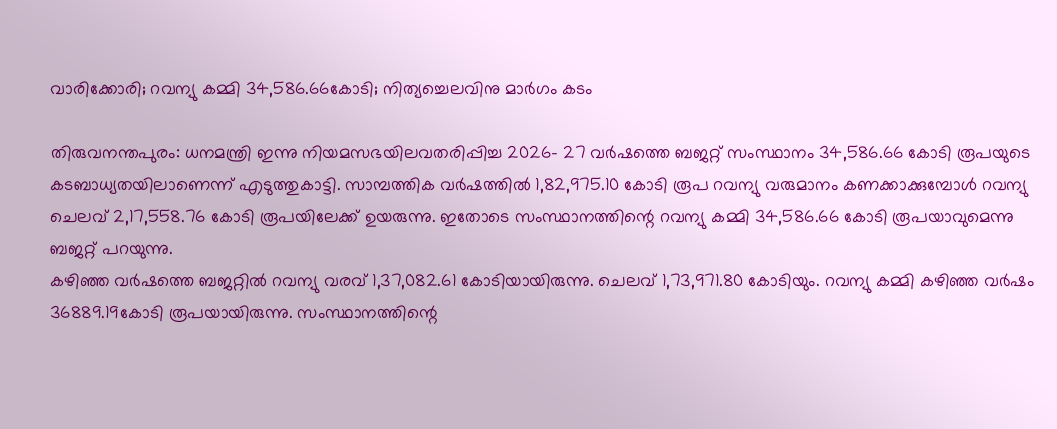വാരിക്കോരി; റവന്യു കമ്മി 34,586.66കോടി; നിത്യച്ചെലവിനു മാര്‍ഗം കടം

തിരുവനന്തപുരം: ധനമന്ത്രി ഇന്നു നിയമസഭയിലവതരിപ്പിച്ച 2026- 27 വര്‍ഷത്തെ ബജറ്റ് സംസ്ഥാനം 34,586.66 കോടി രൂപയുടെ കടബാധ്യതയിലാണെന്ന് എടുത്തുകാട്ടി. സാമ്പത്തിക വര്‍ഷത്തില്‍ 1,82,975.10 കോടി രൂപ റവന്യു വരുമാനം കണക്കാക്കുമ്പോള്‍ റവന്യു ചെലവ് 2,17,558.76 കോടി രൂപയിലേക്ക് ഉയരുന്നു. ഇതോടെ സംസ്ഥാനത്തിന്റെ റവന്യു കമ്മി 34,586.66 കോടി രൂപയാവുമെന്നു ബജറ്റ് പറയുന്നു.
കഴിഞ്ഞ വര്‍ഷത്തെ ബജറ്റില്‍ റവന്യു വരവ് 1,37,082.61 കോടിയായിരുന്നു. ചെലവ് 1,73,971.80 കോടിയും. റവന്യു കമ്മി കഴിഞ്ഞ വര്‍ഷം 36889.19കോടി രൂപയായിരുന്നു. സംസ്ഥാനത്തിന്റെ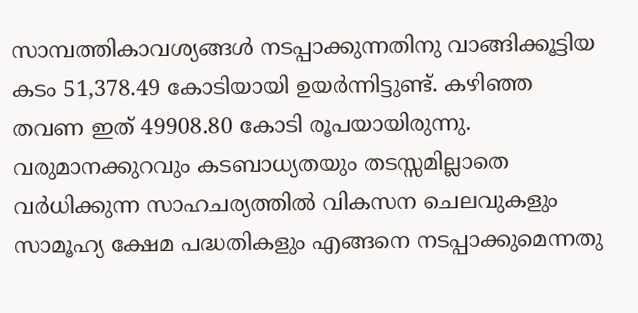സാമ്പത്തികാവശ്യങ്ങള്‍ നടപ്പാക്കുന്നതിനു വാങ്ങിക്കൂട്ടിയ കടം 51,378.49 കോടിയായി ഉയര്‍ന്നിട്ടുണ്ട്. കഴിഞ്ഞ തവണ ഇത് 49908.80 കോടി രൂപയായിരുന്നു.
വരുമാനക്കുറവും കടബാധ്യതയും തടസ്സമില്ലാതെ വര്‍ധിക്കുന്ന സാഹചര്യത്തില്‍ വികസന ചെലവുകളും സാമൂഹ്യ ക്ഷേമ പദ്ധതികളും എങ്ങനെ നടപ്പാക്കുമെന്നതു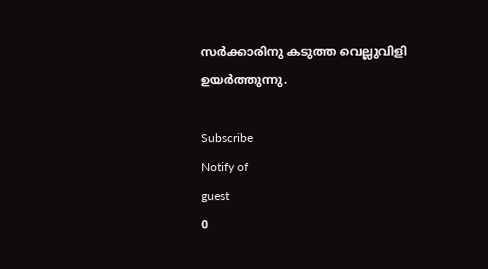സര്‍ക്കാരിനു കടുത്ത വെല്ലുവിളി ഉയര്‍ത്തുന്നു.

Subscribe
Notify of
guest
0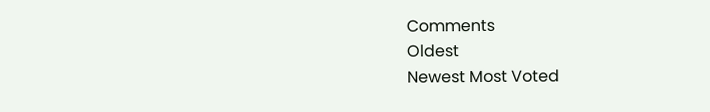Comments
Oldest
Newest Most Voted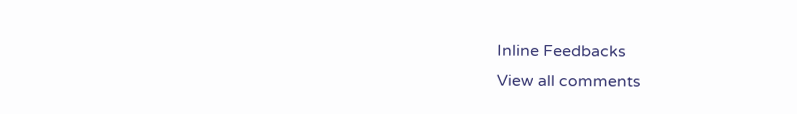Inline Feedbacks
View all comments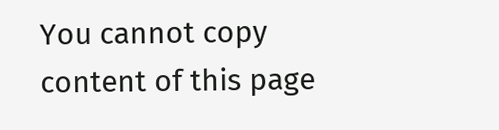You cannot copy content of this page